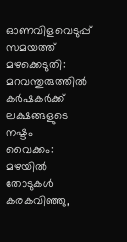ഓണവിളവെടുപ്പ് സമയത്ത് മഴക്കെടുതി: മറവന്തുരുത്തിൽ കർഷകർക്ക് ലക്ഷങ്ങളുടെ നഷ്ടം
വൈക്കം: മഴയിൽ തോടുകൾ കരകവിഞ്ഞു,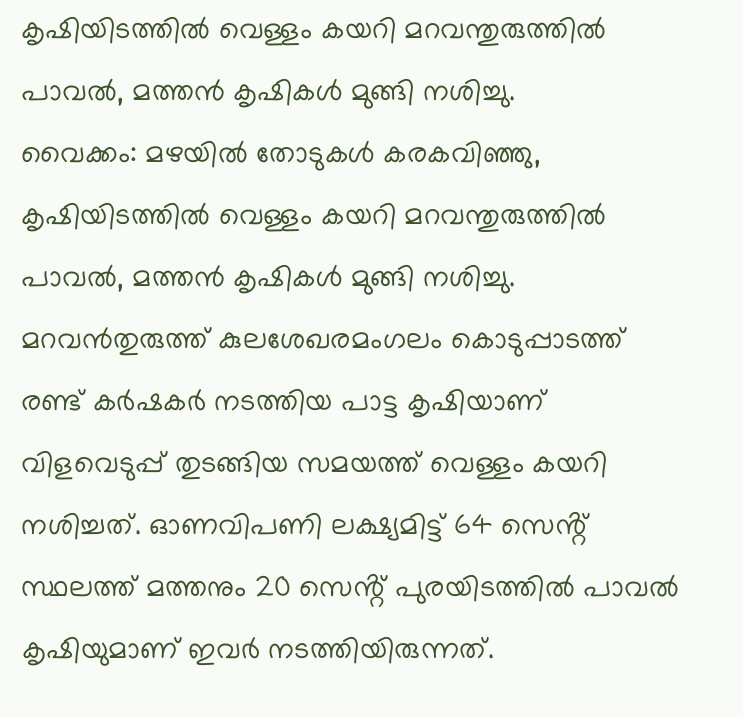കൃഷിയിടത്തിൽ വെള്ളം കയറി മറവന്തുരുത്തിൽ പാവൽ, മത്തൻ കൃഷികൾ മുങ്ങി നശിച്ചു.
വൈക്കം: മഴയിൽ തോടുകൾ കരകവിഞ്ഞു, കൃഷിയിടത്തിൽ വെള്ളം കയറി മറവന്തുരുത്തിൽ പാവൽ, മത്തൻ കൃഷികൾ മുങ്ങി നശിച്ചു. മറവൻതുരുത്ത് കുലശേഖരമംഗലം കൊടുപ്പാടത്ത് രണ്ട് കർഷകർ നടത്തിയ പാട്ട കൃഷിയാണ് വിളവെടുപ്പ് തുടങ്ങിയ സമയത്ത് വെള്ളം കയറി നശിച്ചത്. ഓണവിപണി ലക്ഷ്യമിട്ട് 64 സെൻ്റ് സ്ഥലത്ത് മത്തനും 20 സെൻ്റ് പുരയിടത്തിൽ പാവൽ കൃഷിയുമാണ് ഇവർ നടത്തിയിരുന്നത്.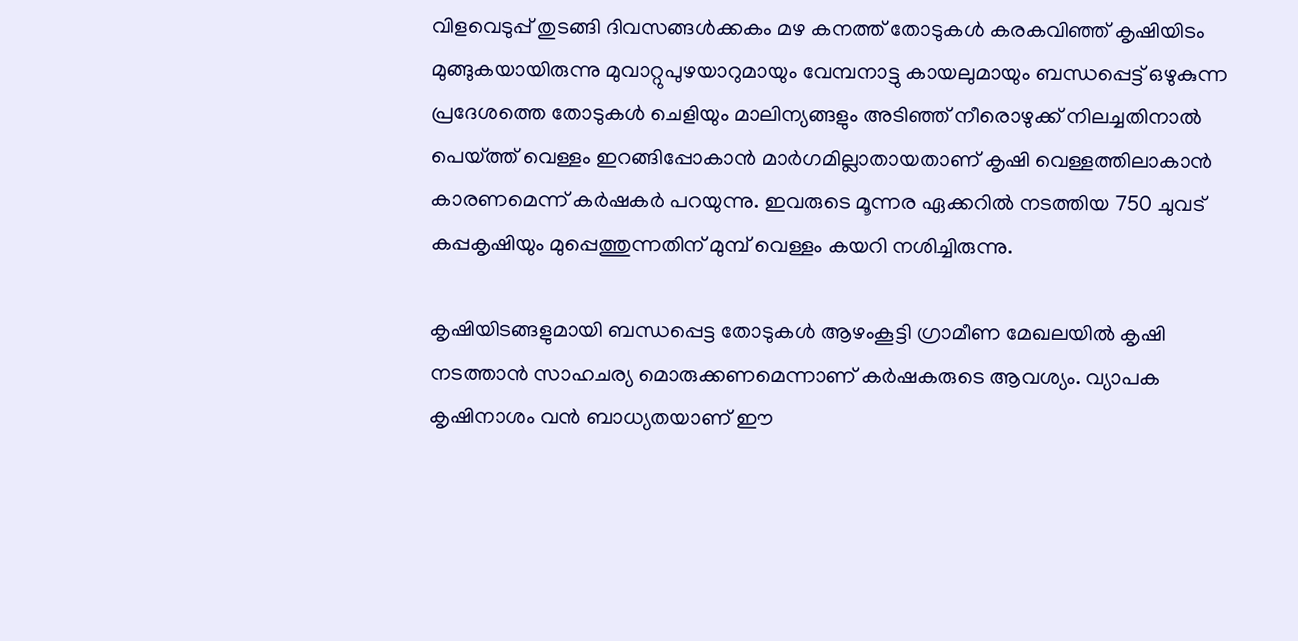വിളവെടുപ്പ് തുടങ്ങി ദിവസങ്ങൾക്കകം മഴ കനത്ത് തോടുകൾ കരകവിഞ്ഞ് കൃഷിയിടം മുങ്ങുകയായിരുന്നു മുവാറ്റുപുഴയാറുമായും വേമ്പനാട്ടു കായലുമായും ബന്ധപ്പെട്ട് ഒഴുകുന്ന പ്രദേശത്തെ തോടുകൾ ചെളിയും മാലിന്യങ്ങളും അടിഞ്ഞ് നീരൊഴുക്ക് നിലച്ചതിനാൽ പെയ്ത്ത് വെള്ളം ഇറങ്ങിപ്പോകാൻ മാർഗമില്ലാതായതാണ് കൃഷി വെള്ളത്തിലാകാൻ കാരണമെന്ന് കർഷകർ പറയുന്നു. ഇവരുടെ മൂന്നര ഏക്കറിൽ നടത്തിയ 750 ചുവട് കപ്പകൃഷിയും മുപ്പെത്തുന്നതിന് മുമ്പ് വെള്ളം കയറി നശിച്ചിരുന്നു.

കൃഷിയിടങ്ങളുമായി ബന്ധപ്പെട്ട തോടുകൾ ആഴംകൂട്ടി ഗ്രാമീണ മേഖലയിൽ കൃഷി നടത്താൻ സാഹചര്യ മൊരുക്കണമെന്നാണ് കർഷകരുടെ ആവശ്യം. വ്യാപക കൃഷിനാശം വൻ ബാധ്യതയാണ് ഈ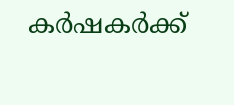കർഷകർക്ക്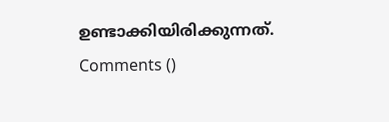ഉണ്ടാക്കിയിരിക്കുന്നത്.
Comments ()